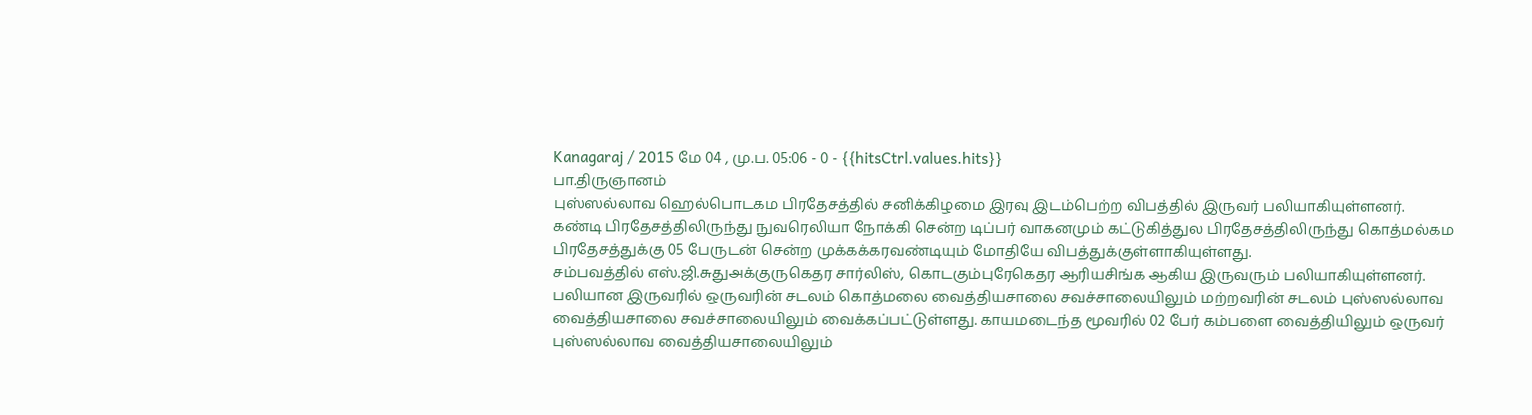Kanagaraj / 2015 மே 04 , மு.ப. 05:06 - 0 - {{hitsCtrl.values.hits}}
பா.திருஞானம்
புஸ்ஸல்லாவ ஹெல்பொடகம பிரதேசத்தில் சனிக்கிழமை இரவு இடம்பெற்ற விபத்தில் இருவர் பலியாகியுள்ளனர்.
கண்டி பிரதேசத்திலிருந்து நுவரெலியா நோக்கி சென்ற டிப்பர் வாகனமும் கட்டுகித்துல பிரதேசத்திலிருந்து கொத்மல்கம பிரதேசத்துக்கு 05 பேருடன் சென்ற முக்கக்கரவண்டியும் மோதியே விபத்துக்குள்ளாகியுள்ளது.
சம்பவத்தில் எஸ்.ஜி.சுதுஅக்குருகெதர சார்லிஸ், கொடகும்புரேகெதர ஆரியசிங்க ஆகிய இருவரும் பலியாகியுள்ளனர்.
பலியான இருவரில் ஒருவரின் சடலம் கொத்மலை வைத்தியசாலை சவச்சாலையிலும் மற்றவரின் சடலம் புஸ்ஸல்லாவ வைத்தியசாலை சவச்சாலையிலும் வைக்கப்பட்டுள்ளது. காயமடைந்த மூவரில் 02 பேர் கம்பளை வைத்தியிலும் ஒருவர் புஸ்ஸல்லாவ வைத்தியசாலையிலும்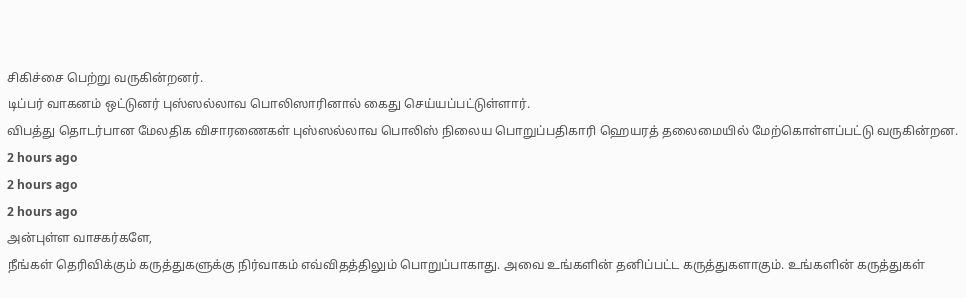சிகிச்சை பெற்று வருகின்றனர்.
டிப்பர் வாகனம் ஒட்டுனர் புஸ்ஸல்லாவ பொலிஸாரினால் கைது செய்யப்பட்டுள்ளார்.
விபத்து தொடர்பான மேலதிக விசாரணைகள் புஸ்ஸல்லாவ பொலிஸ் நிலைய பொறுப்பதிகாரி ஹெயரத் தலைமையில் மேற்கொள்ளப்பட்டு வருகின்றன.
2 hours ago
2 hours ago
2 hours ago
அன்புள்ள வாசகர்களே,
நீங்கள் தெரிவிக்கும் கருத்துகளுக்கு நிர்வாகம் எவ்விதத்திலும் பொறுப்பாகாது. அவை உங்களின் தனிப்பட்ட கருத்துகளாகும். உங்களின் கருத்துகள்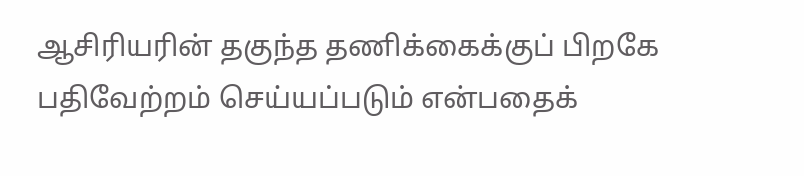ஆசிரியரின் தகுந்த தணிக்கைக்குப் பிறகே பதிவேற்றம் செய்யப்படும் என்பதைக்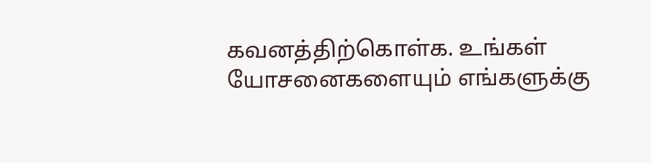கவனத்திற்கொள்க. உங்கள் யோசனைகளையும் எங்களுக்கு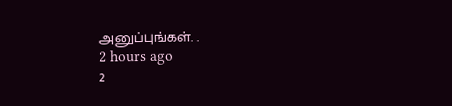அனுப்புங்கள். .
2 hours ago
2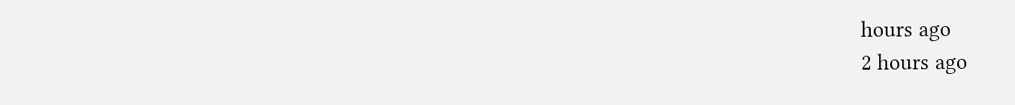hours ago
2 hours ago